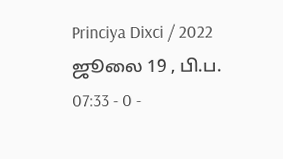Princiya Dixci / 2022 ஜூலை 19 , பி.ப. 07:33 - 0 -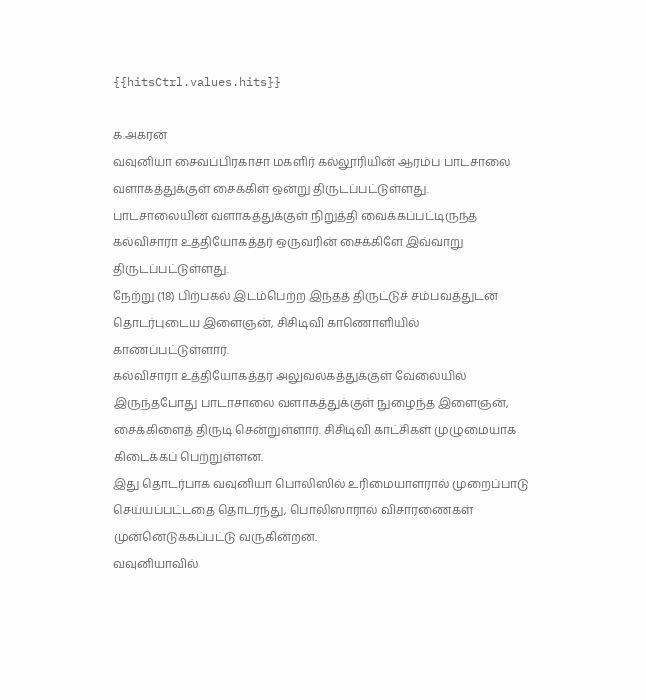{{hitsCtrl.values.hits}}

க.அகரன்
வவுனியா சைவப்பிரகாசா மகளிர் கல்லூரியின் ஆரம்ப பாடசாலை வளாகத்துக்குள் சைக்கிள் ஒன்று திருடப்பட்டுள்ளது.
பாடசாலையின் வளாகத்துக்குள் நிறுத்தி வைக்கப்பட்டிருந்த கல்விசாரா உத்தியோகத்தர் ஒருவரின் சைக்கிளே இவ்வாறு திருடப்பட்டுள்ளது.
நேற்று (18) பிற்பகல் இடம்பெற்ற இந்தத் திருட்டுச் சம்பவத்துடன் தொடர்புடைய இளைஞன், சிசிடிவி காணொளியில் காணப்பட்டுள்ளார்.
கல்விசாரா உத்தியோகத்தர் அலுவலகத்துக்குள் வேலையில் இருந்தபோது பாடாசாலை வளாகத்துக்குள் நுழைந்த இளைஞன், சைக்கிளைத் திருடி சென்றுள்ளார். சிசிடிவி காட்சிகள் முழுமையாக கிடைக்கப் பெற்றுள்ளன.
இது தொடர்பாக வவுனியா பொலிஸில் உரிமையாளரால் முறைப்பாடு செய்யப்பட்டதை தொடர்ந்து, பொலிஸாரால் விசாரணைகள் முன்னெடுக்கப்பட்டு வருகின்றன.
வவுனியாவில்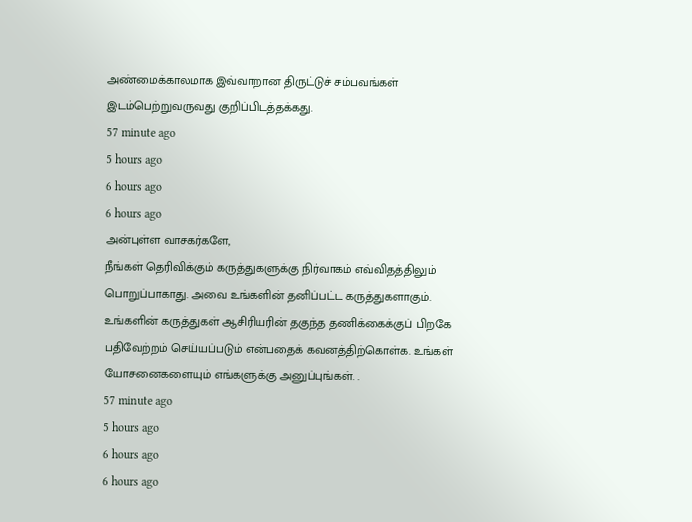அண்மைக்காலமாக இவ்வாறான திருட்டுச் சம்பவங்கள் இடம்பெற்றுவருவது குறிப்பிடத்தக்கது.
57 minute ago
5 hours ago
6 hours ago
6 hours ago
அன்புள்ள வாசகர்களே,
நீங்கள் தெரிவிக்கும் கருத்துகளுக்கு நிர்வாகம் எவ்விதத்திலும் பொறுப்பாகாது. அவை உங்களின் தனிப்பட்ட கருத்துகளாகும். உங்களின் கருத்துகள் ஆசிரியரின் தகுந்த தணிக்கைக்குப் பிறகே பதிவேற்றம் செய்யப்படும் என்பதைக் கவனத்திற்கொள்க. உங்கள் யோசனைகளையும் எங்களுக்கு அனுப்புங்கள். .
57 minute ago
5 hours ago
6 hours ago
6 hours ago